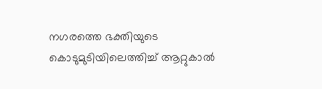നഗരത്തെ ഭക്തിയുടെ കൊടുമുടിയിലെത്തിച്ച് ആറ്റുകാൽ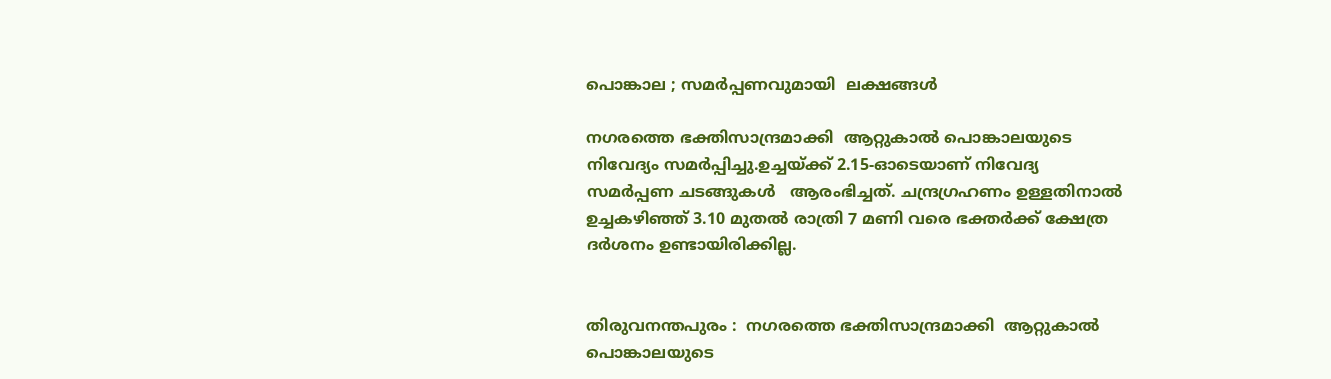പൊങ്കാല ; സമർപ്പണവുമായി  ലക്ഷങ്ങള്‍

നഗരത്തെ ഭക്തിസാന്ദ്രമാക്കി  ആറ്റുകാൽ പൊങ്കാലയുടെ നിവേദ്യം സമർപ്പിച്ചു.ഉച്ചയ്ക്ക് 2.15-ഓടെയാണ് നിവേദ്യ സമർപ്പണ ചടങ്ങുകൾ   ആരംഭിച്ചത്. ചന്ദ്രഗ്രഹണം ഉള്ളതിനാൽ ഉച്ചകഴിഞ്ഞ് 3.10 മുതൽ രാത്രി 7 മണി വരെ ഭക്തർക്ക് ക്ഷേത്ര ദർശനം ഉണ്ടായിരിക്കില്ല.


തിരുവനന്തപുരം :  നഗരത്തെ ഭക്തിസാന്ദ്രമാക്കി  ആറ്റുകാൽ പൊങ്കാലയുടെ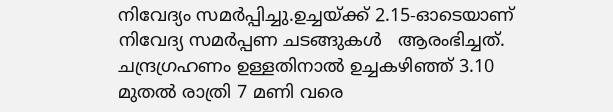നിവേദ്യം സമർപ്പിച്ചു.ഉച്ചയ്ക്ക് 2.15-ഓടെയാണ് നിവേദ്യ സമർപ്പണ ചടങ്ങുകൾ   ആരംഭിച്ചത്. ചന്ദ്രഗ്രഹണം ഉള്ളതിനാൽ ഉച്ചകഴിഞ്ഞ് 3.10 മുതൽ രാത്രി 7 മണി വരെ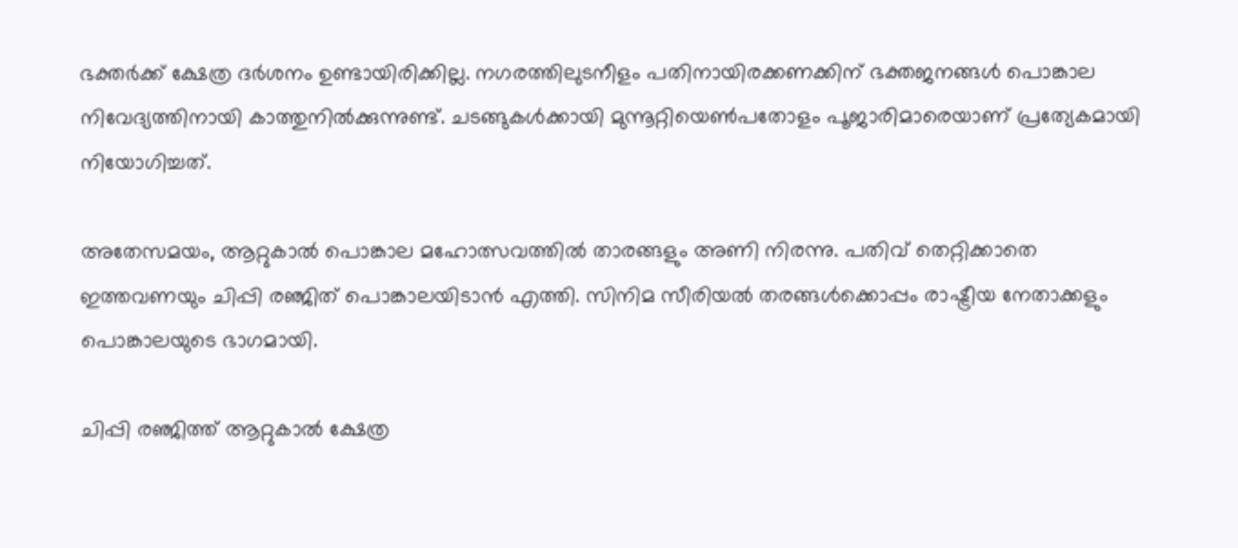ഭക്തർക്ക് ക്ഷേത്ര ദർശനം ഉണ്ടായിരിക്കില്ല. നഗരത്തിലുടനീളം പതിനായിരക്കണക്കിന് ഭക്തജനങ്ങൾ പൊങ്കാല നിവേദ്യത്തിനായി കാത്തുനിൽക്കുന്നുണ്ട്. ചടങ്ങുകൾക്കായി മുന്നൂറ്റിയെൺപതോളം പൂജാരിമാരെയാണ് പ്രത്യേകമായി നിയോഗിച്ചത്.

അതേസമയം, ആറ്റുകാൽ പൊങ്കാല മഹോത്സവത്തിൽ താരങ്ങളും അണി നിരന്നു. പതിവ് തെറ്റിക്കാതെ ഇത്തവണയും ചിപ്പി രഞ്ജിത് പൊങ്കാലയിടാൻ എത്തി. സിനിമ സീരിയൽ തരങ്ങൾക്കൊപ്പം രാഷ്ട്രീയ നേതാക്കളും പൊങ്കാലയുടെ ഭാഗമായി.

ചിപ്പി രഞ്ജിത്ത് ആറ്റുകാൽ ക്ഷേത്ര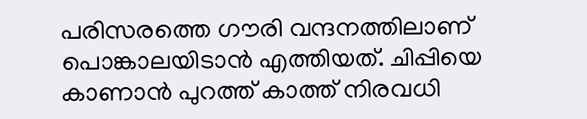പരിസരത്തെ ഗൗരി വന്ദനത്തിലാണ് പൊങ്കാലയിടാൻ എത്തിയത്. ചിപ്പിയെ കാണാൻ പുറത്ത് കാത്ത് നിരവധി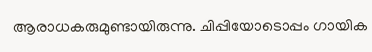ആരാധകരുമുണ്ടായിരുന്നു. ചിപ്പിയോടൊപ്പം ഗായിക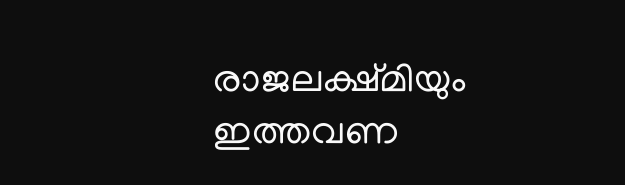രാജലക്ഷ്മിയും ഇത്തവണ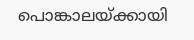പൊങ്കാലയ്ക്കായി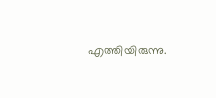എത്തിയിരുന്നു.